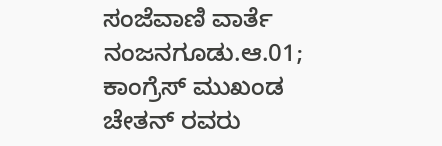ಸಂಜೆವಾಣಿ ವಾರ್ತೆ
ನಂಜನಗೂಡು.ಆ.01; ಕಾಂಗ್ರೆಸ್ ಮುಖಂಡ ಚೇತನ್ ರವರು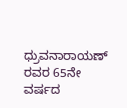ಧ್ರುವನಾರಾಯಣ್ ರವರ 65ನೇ ವರ್ಷದ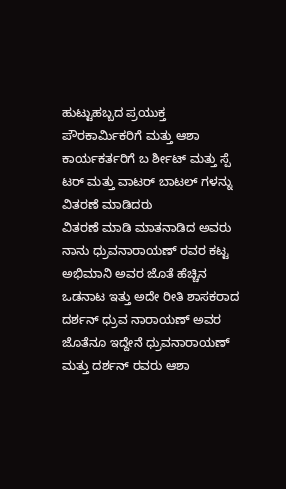ಹುಟ್ಟುಹಬ್ಬದ ಪ್ರಯುಕ್ತ ಪೌರಕಾರ್ಮಿಕರಿಗೆ ಮತ್ತು ಆಶಾ ಕಾರ್ಯಕರ್ತರಿಗೆ ಬ ರ್ಶೀಟ್ ಮತ್ತು ಸ್ಪೆ ಟರ್ ಮತ್ತು ವಾಟರ್ ಬಾಟಲ್ ಗಳನ್ನು ವಿತರಣೆ ಮಾಡಿದರು
ವಿತರಣೆ ಮಾಡಿ ಮಾತನಾಡಿದ ಅವರು ನಾನು ಧ್ರುವನಾರಾಯಣ್ ರವರ ಕಟ್ಟ ಅಭಿಮಾನಿ ಅವರ ಜೊತೆ ಹೆಚ್ಚಿನ ಒಡನಾಟ ಇತ್ತು ಅದೇ ರೀತಿ ಶಾಸಕರಾದ ದರ್ಶನ್ ಧ್ರುವ ನಾರಾಯಣ್ ಅವರ ಜೊತೆನೂ ಇದ್ದೇನೆ ಧ್ರುವನಾರಾಯಣ್ ಮತ್ತು ದರ್ಶನ್ ರವರು ಆಶಾ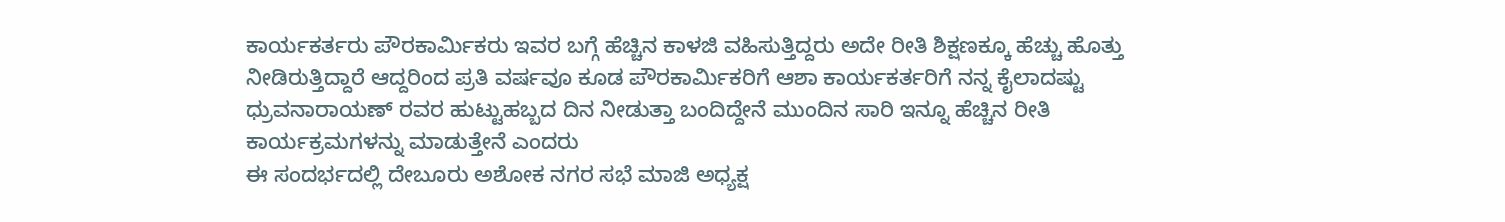ಕಾರ್ಯಕರ್ತರು ಪೌರಕಾರ್ಮಿಕರು ಇವರ ಬಗ್ಗೆ ಹೆಚ್ಚಿನ ಕಾಳಜಿ ವಹಿಸುತ್ತಿದ್ದರು ಅದೇ ರೀತಿ ಶಿಕ್ಷಣಕ್ಕೂ ಹೆಚ್ಚು ಹೊತ್ತು ನೀಡಿರುತ್ತಿದ್ದಾರೆ ಆದ್ದರಿಂದ ಪ್ರತಿ ವರ್ಷವೂ ಕೂಡ ಪೌರಕಾರ್ಮಿಕರಿಗೆ ಆಶಾ ಕಾರ್ಯಕರ್ತರಿಗೆ ನನ್ನ ಕೈಲಾದಷ್ಟು ಧ್ರುವನಾರಾಯಣ್ ರವರ ಹುಟ್ಟುಹಬ್ಬದ ದಿನ ನೀಡುತ್ತಾ ಬಂದಿದ್ದೇನೆ ಮುಂದಿನ ಸಾರಿ ಇನ್ನೂ ಹೆಚ್ಚಿನ ರೀತಿ ಕಾರ್ಯಕ್ರಮಗಳನ್ನು ಮಾಡುತ್ತೇನೆ ಎಂದರು
ಈ ಸಂದರ್ಭದಲ್ಲಿ ದೇಬೂರು ಅಶೋಕ ನಗರ ಸಭೆ ಮಾಜಿ ಅಧ್ಯಕ್ಷ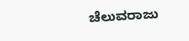ಚೆಲುವರಾಜು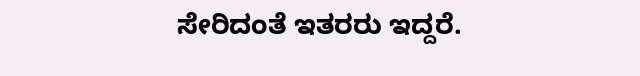ಸೇರಿದಂತೆ ಇತರರು ಇದ್ದರೆ.